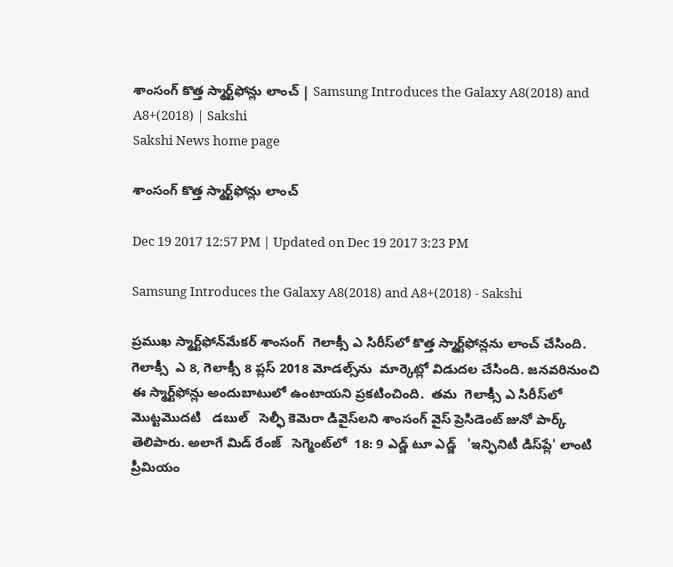శాంసంగ్‌ కొత్త స్మార్ట్‌ఫోన్లు లాంచ్‌ | Samsung Introduces the Galaxy A8(2018) and A8+(2018) | Sakshi
Sakshi News home page

శాంసంగ్‌ కొత్త స్మార్ట్‌ఫోన్లు లాంచ్‌

Dec 19 2017 12:57 PM | Updated on Dec 19 2017 3:23 PM

Samsung Introduces the Galaxy A8(2018) and A8+(2018) - Sakshi

ప్రముఖ స్మార్ట్‌ఫోన్‌మేకర్‌ శాంసంగ్‌  గెలాక్సీ ఎ సిరీస్‌లో కొత్త స్మార్ట్‌ఫోన్లను లాంచ్‌ చేసింది. గెలాక్సీ  ఎ 8, గెలాక్సీ 8 ప్లస్‌ 2018 మోడల్స్‌ను  మార్కెట్లో విడుదల చేసింది. జనవరినుంచి ఈ స్మార్ట్‌ఫోన్లు అందుబాటులో ఉంటాయని ప్రకటించింది.  తమ  గెలాక్సీ ఎ సిరీస్‌లో  మొట్టమొదటి   డబుల్‌   సెల్ఫీ కెమెరా డివైస్‌లని శాంసంగ్‌ వైస్‌ ప్రెసిడెంట్‌ జునో పార్క్‌ తెలిపారు. అలాగే మిడ్‌ రేంజ్‌   సెగ్మెంట్‌లో  18: 9 ఎడ్జ్‌ టూ ఎడ్జ్‌   'ఇన్ఫినిటీ డిస్‌ప్లే' లాంటి ప్రీమియం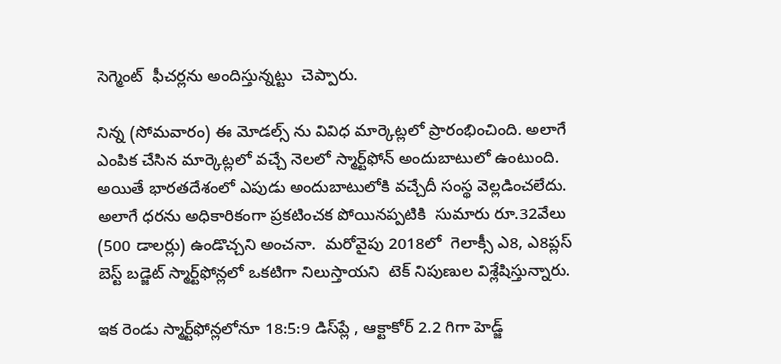సెగ్మెంట్‌  ఫీచర్లను అందిస్తున్నట్టు  చెప్పారు.

నిన్న (సోమవారం) ఈ మోడల్స్ ను వివిధ మార్కెట్లలో ప్రారంభించింది. అలాగే ఎంపిక చేసిన మార్కెట్లలో వచ్చే నెలలో స్మార్ట్‌ఫోన్‌ అందుబాటులో ఉంటుంది. అయితే భారతదేశంలో ఎపుడు అందుబాటులోకి వచ్చేదీ సంస్థ వెల్లడించలేదు. అలాగే ధరను అధికారికంగా ప్రకటించక పోయినప‍్పటికి  సుమారు రూ.32వేలు (500 డాలర్లు) ఉండొచ్చని అంచనా.  మరోవైపు 2018లో  గెలాక్సీ ఎ8, ఎ8ప్లస్‌ బెస్ట్‌ బడ్జెట్‌ స్మార్ట్‌ఫోన్లలో ఒకటిగా నిలుస్తాయని  టెక్‌ నిపుణుల విశ్లేషిస్తున్నారు.

ఇక రెండు స్మార్ట్‌ఫోన్లలోనూ 18:5:9 డిస్‌ప్లే , ఆక్టాకోర్‌ 2.2 గిగా హెడ్జ్‌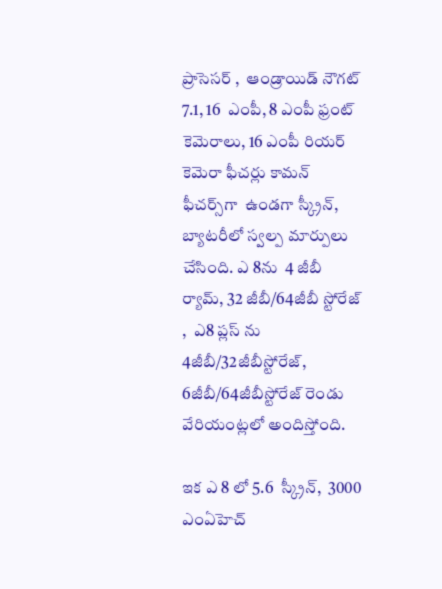ప్రాసెసర్‌ ,  ఆండ్రాయిడ్‌ నౌగట్‌ 7.1, 16  ఎంపీ, 8 ఎంపీ ఫ్రంట్‌ కెమెరాలు, 16 ఎంపీ రియర్‌ కెమెరా ఫీచర్లు కామన్‌ ఫీచర్స్‌గా  ఉండగా స్క్రీన్‌, బ్యాటరీలో స్వల్ప మార్పులు చేసింది. ఎ 8ను  4 జీబీ ర్యామ్‌, 32 జీబీ/64జీబీ స్టోరేజ్‌ ,  ఎ8 ప్లస్‌ ను  4జీబీ/32జీబీస్టోరేజ్‌,  6జీబీ/64జీబీస్టోరేజ్‌ రెండు  వేరియంట్లలో అందిస్తోంది.

ఇక ఎ 8 లో 5.6  స్క్రీన్‌,  3000 ఎంఏహెచ్‌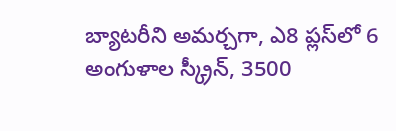బ్యాటరీని అమర్చగా, ఎ8 ప్లస్‌లో 6 అంగుళాల స్క్రీన్‌, 3500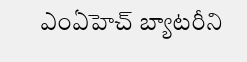ఎంఏహెచ్‌ బ్యాటరీని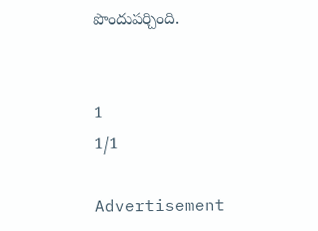పొందుపర్చింది.


1
1/1

Advertisement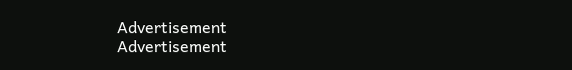Advertisement
Advertisement